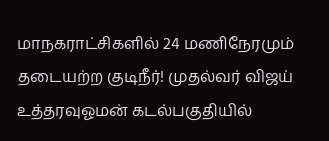மாநகராட்சிகளில் 24 மணிநேரமும் தடையற்ற குடிநீர்! முதல்வர் விஜய் உத்தரவுஓமன் கடல்பகுதியில்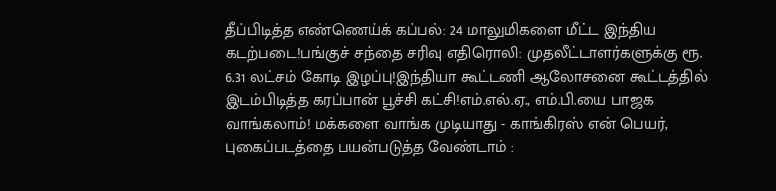தீப்பிடித்த எண்ணெய்க் கப்பல்: 24 மாலுமிகளை மீட்ட இந்திய கடற்படை!பங்குச் சந்தை சரிவு எதிரொலி: முதலீட்டாளர்களுக்கு ரூ. 6.31 லட்சம் கோடி இழப்பு!இந்தியா கூட்டணி ஆலோசனை கூட்டத்தில் இடம்பிடித்த கரப்பான் பூச்சி கட்சி!எம்.எல்.ஏ., எம்.பி.யை பாஜக வாங்கலாம்! மக்களை வாங்க முடியாது - காங்கிரஸ் என் பெயர், புகைப்படத்தை பயன்படுத்த வேண்டாம் :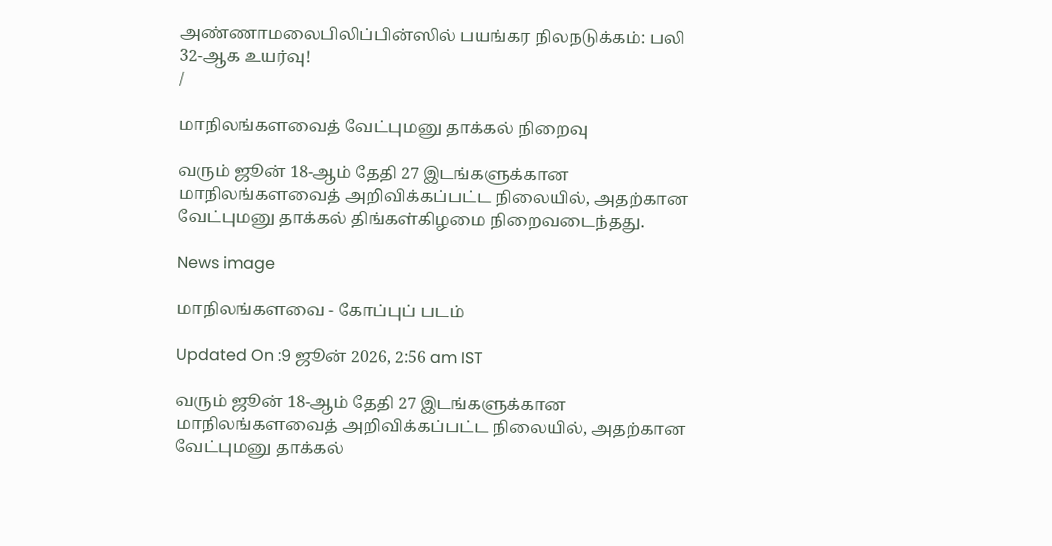அண்ணாமலைபிலிப்பின்ஸில் பயங்கர நிலநடுக்கம்: பலி 32-ஆக உயர்வு!
/

மாநிலங்களவைத் வேட்புமனு தாக்கல் நிறைவு

வரும் ஜூன் 18-ஆம் தேதி 27 இடங்களுக்கான மாநிலங்களவைத் அறிவிக்கப்பட்ட நிலையில், அதற்கான வேட்புமனு தாக்கல் திங்கள்கிழமை நிறைவடைந்தது.

News image

மாநிலங்களவை - கோப்புப் படம்

Updated On :9 ஜூன் 2026, 2:56 am IST

வரும் ஜூன் 18-ஆம் தேதி 27 இடங்களுக்கான மாநிலங்களவைத் அறிவிக்கப்பட்ட நிலையில், அதற்கான வேட்புமனு தாக்கல்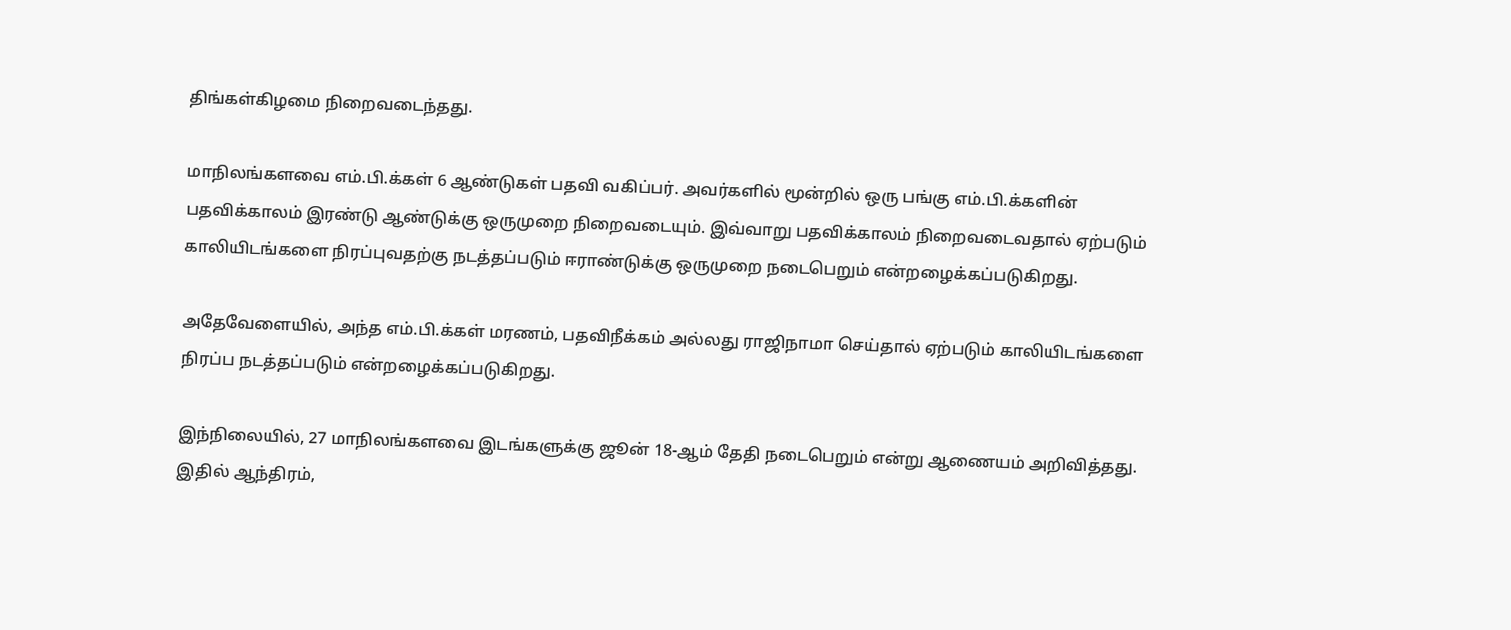திங்கள்கிழமை நிறைவடைந்தது.

மாநிலங்களவை எம்.பி.க்கள் 6 ஆண்டுகள் பதவி வகிப்பர். அவர்களில் மூன்றில் ஒரு பங்கு எம்.பி.க்களின் பதவிக்காலம் இரண்டு ஆண்டுக்கு ஒருமுறை நிறைவடையும். இவ்வாறு பதவிக்காலம் நிறைவடைவதால் ஏற்படும் காலியிடங்களை நிரப்புவதற்கு நடத்தப்படும் ஈராண்டுக்கு ஒருமுறை நடைபெறும் என்றழைக்கப்படுகிறது.

அதேவேளையில், அந்த எம்.பி.க்கள் மரணம், பதவிநீக்கம் அல்லது ராஜிநாமா செய்தால் ஏற்படும் காலியிடங்களை நிரப்ப நடத்தப்படும் என்றழைக்கப்படுகிறது.

இந்நிலையில், 27 மாநிலங்களவை இடங்களுக்கு ஜூன் 18-ஆம் தேதி நடைபெறும் என்று ஆணையம் அறிவித்தது. இதில் ஆந்திரம்,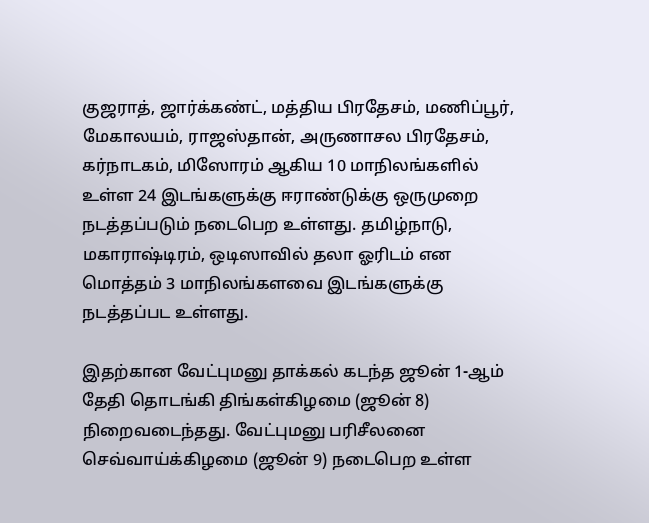குஜராத், ஜார்க்கண்ட், மத்திய பிரதேசம், மணிப்பூர், மேகாலயம், ராஜஸ்தான், அருணாசல பிரதேசம், கர்நாடகம், மிஸோரம் ஆகிய 10 மாநிலங்களில் உள்ள 24 இடங்களுக்கு ஈராண்டுக்கு ஒருமுறை நடத்தப்படும் நடைபெற உள்ளது. தமிழ்நாடு, மகாராஷ்டிரம், ஒடிஸாவில் தலா ஓரிடம் என மொத்தம் 3 மாநிலங்களவை இடங்களுக்கு நடத்தப்பட உள்ளது.

இதற்கான வேட்புமனு தாக்கல் கடந்த ஜூன் 1-ஆம் தேதி தொடங்கி திங்கள்கிழமை (ஜூன் 8) நிறைவடைந்தது. வேட்புமனு பரிசீலனை செவ்வாய்க்கிழமை (ஜூன் 9) நடைபெற உள்ள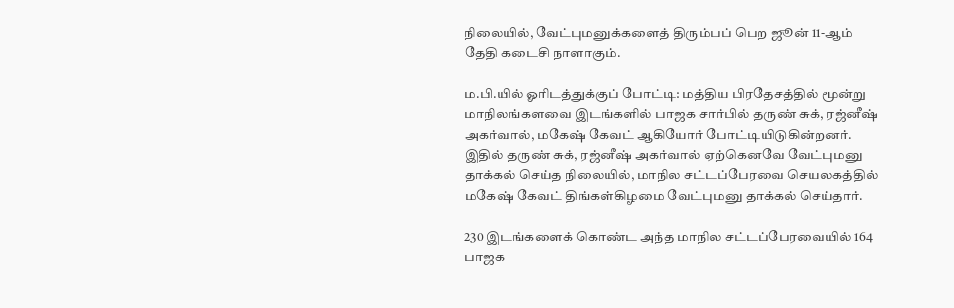நிலையில், வேட்புமனுக்களைத் திரும்பப் பெற ஜூன் 11-ஆம் தேதி கடைசி நாளாகும்.

ம.பி.யில் ஓரிடத்துக்குப் போட்டி: மத்திய பிரதேசத்தில் மூன்று மாநிலங்களவை இடங்களில் பாஜக சார்பில் தருண் சுக், ரஜ்னீஷ் அகர்வால், மகேஷ் கேவட் ஆகியோர் போட்டியிடுகின்றனர். இதில் தருண் சுக், ரஜ்னீஷ் அகர்வால் ஏற்கெனவே வேட்புமனு தாக்கல் செய்த நிலையில், மாநில சட்டப்பேரவை செயலகத்தில் மகேஷ் கேவட் திங்கள்கிழமை வேட்புமனு தாக்கல் செய்தார்.

230 இடங்களைக் கொண்ட அந்த மாநில சட்டப்பேரவையில் 164 பாஜக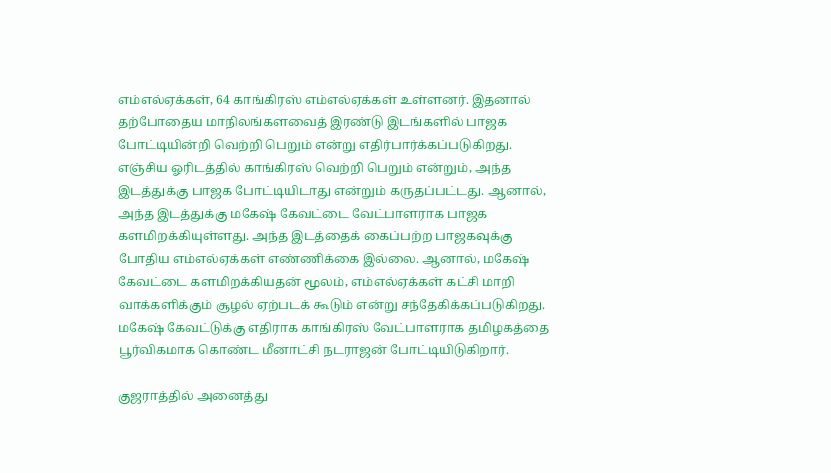எம்எல்ஏக்கள், 64 காங்கிரஸ் எம்எல்ஏக்கள் உள்ளனர். இதனால் தற்போதைய மாநிலங்களவைத் இரண்டு இடங்களில் பாஜக போட்டியின்றி வெற்றி பெறும் என்று எதிர்பார்க்கப்படுகிறது. எஞ்சிய ஓரிடத்தில் காங்கிரஸ் வெற்றி பெறும் என்றும், அந்த இடத்துக்கு பாஜக போட்டியிடாது என்றும் கருதப்பட்டது. ஆனால், அந்த இடத்துக்கு மகேஷ் கேவட்டை வேட்பாளராக பாஜக களமிறக்கியுள்ளது. அந்த இடத்தைக் கைப்பற்ற பாஜகவுக்கு போதிய எம்எல்ஏக்கள் எண்ணிக்கை இல்லை. ஆனால், மகேஷ் கேவட்டை களமிறக்கியதன் மூலம், எம்எல்ஏக்கள் கட்சி மாறி வாக்களிக்கும் சூழல் ஏற்படக் கூடும் என்று சந்தேகிக்கப்படுகிறது. மகேஷ் கேவட்டுக்கு எதிராக காங்கிரஸ் வேட்பாளராக தமிழகத்தை பூர்விகமாக கொண்ட மீனாட்சி நடராஜன் போட்டியிடுகிறார்.

குஜராத்தில் அனைத்து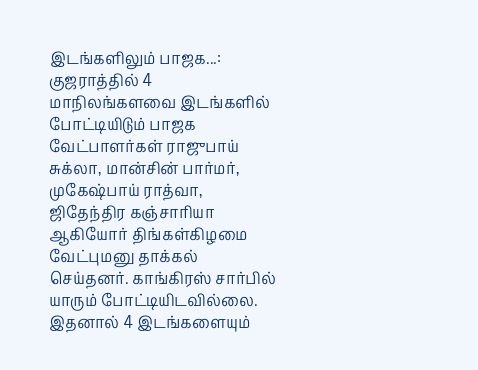இடங்களிலும் பாஜக...: குஜராத்தில் 4 மாநிலங்களவை இடங்களில் போட்டியிடும் பாஜக வேட்பாளர்கள் ராஜுபாய் சுக்லா, மான்சின் பார்மர், முகேஷ்பாய் ராத்வா, ஜிதேந்திர கஞ்சாரியா ஆகியோர் திங்கள்கிழமை வேட்புமனு தாக்கல் செய்தனர். காங்கிரஸ் சார்பில் யாரும் போட்டியிடவில்லை. இதனால் 4 இடங்களையும்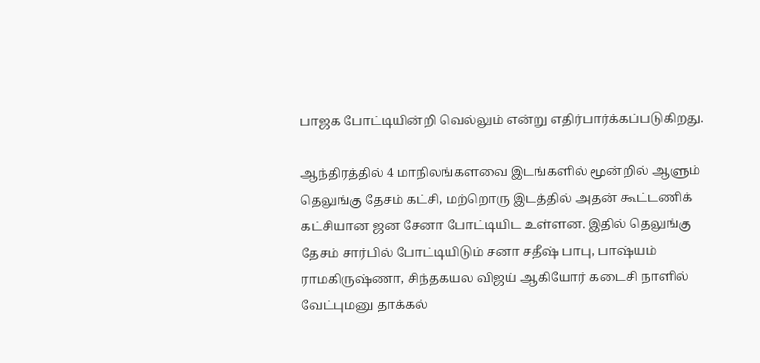பாஜக போட்டியின்றி வெல்லும் என்று எதிர்பார்க்கப்படுகிறது.

ஆந்திரத்தில் 4 மாநிலங்களவை இடங்களில் மூன்றில் ஆளும் தெலுங்கு தேசம் கட்சி, மற்றொரு இடத்தில் அதன் கூட்டணிக் கட்சியான ஜன சேனா போட்டியிட உள்ளன. இதில் தெலுங்கு தேசம் சார்பில் போட்டியிடும் சனா சதீஷ் பாபு, பாஷ்யம் ராமகிருஷ்ணா, சிந்தகயல விஜய் ஆகியோர் கடைசி நாளில் வேட்புமனு தாக்கல்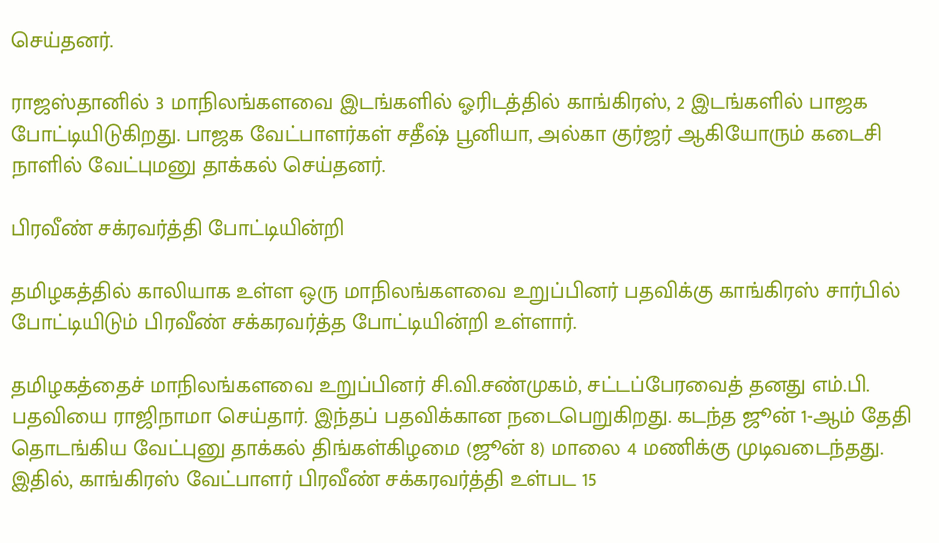செய்தனர்.

ராஜஸ்தானில் 3 மாநிலங்களவை இடங்களில் ஓரிடத்தில் காங்கிரஸ், 2 இடங்களில் பாஜக போட்டியிடுகிறது. பாஜக வேட்பாளர்கள் சதீஷ் பூனியா, அல்கா குர்ஜர் ஆகியோரும் கடைசி நாளில் வேட்புமனு தாக்கல் செய்தனர்.

பிரவீண் சக்ரவர்த்தி போட்டியின்றி

தமிழகத்தில் காலியாக உள்ள ஒரு மாநிலங்களவை உறுப்பினர் பதவிக்கு காங்கிரஸ் சார்பில் போட்டியிடும் பிரவீண் சக்கரவர்த்த போட்டியின்றி உள்ளார்.

தமிழகத்தைச் மாநிலங்களவை உறுப்பினர் சி.வி.சண்முகம், சட்டப்பேரவைத் தனது எம்.பி. பதவியை ராஜிநாமா செய்தார். இந்தப் பதவிக்கான நடைபெறுகிறது. கடந்த ஜூன் 1-ஆம் தேதி தொடங்கிய வேட்புனு தாக்கல் திங்கள்கிழமை (ஜூன் 8) மாலை 4 மணிக்கு முடிவடைந்தது. இதில், காங்கிரஸ் வேட்பாளர் பிரவீண் சக்கரவர்த்தி உள்பட 15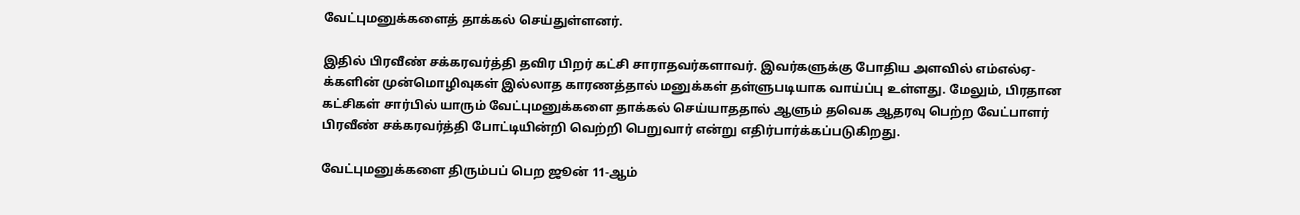வேட்புமனுக்களைத் தாக்கல் செய்துள்ளனர்.

இதில் பிரவீண் சக்கரவர்த்தி தவிர பிறர் கட்சி சாராதவர்களாவர். இவர்களுக்கு போதிய அளவில் எம்எல்ஏ-க்களின் முன்மொழிவுகள் இல்லாத காரணத்தால் மனுக்கள் தள்ளுபடியாக வாய்ப்பு உள்ளது. மேலும், பிரதான கட்சிகள் சார்பில் யாரும் வேட்புமனுக்களை தாக்கல் செய்யாததால் ஆளும் தவெக ஆதரவு பெற்ற வேட்பாளர் பிரவீண் சக்கரவர்த்தி போட்டியின்றி வெற்றி பெறுவார் என்று எதிர்பார்க்கப்படுகிறது.

வேட்புமனுக்களை திரும்பப் பெற ஜூன் 11-ஆம்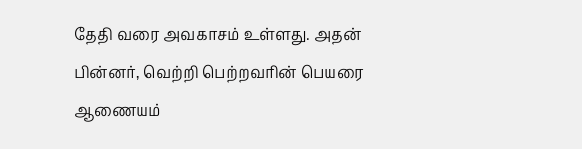தேதி வரை அவகாசம் உள்ளது. அதன் பின்னர், வெற்றி பெற்றவரின் பெயரை ஆணையம்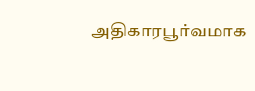அதிகாரபூர்வமாக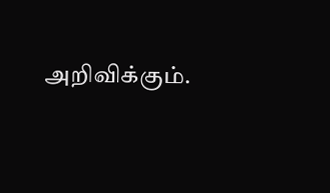அறிவிக்கும்.